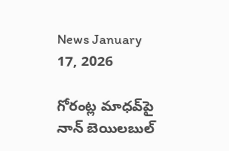News January 17, 2026

గోరంట్ల మాధవ్‌పై నాన్‌ బెయిలబుల్‌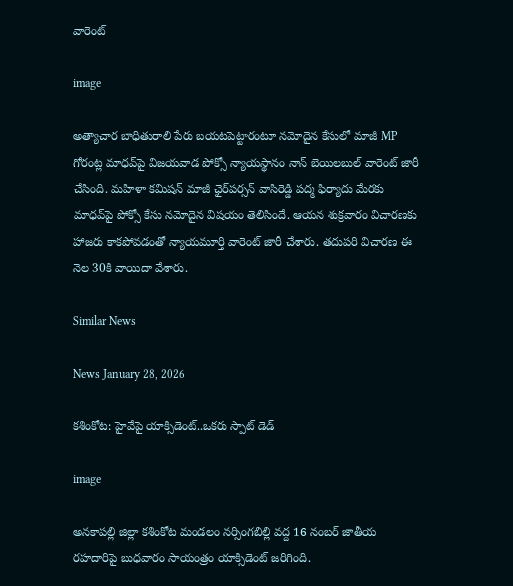వారెంట్‌

image

అత్యాచార బాధితురాలి పేరు బయటపెట్టారంటూ నమోదైన కేసులో మాజీ MP గోరంట్ల మాధవ్‌పై విజయవాడ పోక్సో న్యాయస్థానం నాన్‌ బెయిలబుల్‌ వారెంట్‌ జారీ చేసింది. మహిళా కమిషన్‌ మాజీ ఛైర్‌పర్సన్‌ వాసిరెడ్డి పద్మ ఫిర్యాదు మేరకు మాధవ్‌పై పోక్సో కేసు నమోదైన విషయం తెలిసిందే. ఆయన శుక్రవారం విచారణకు హాజరు కాకపోవడంతో న్యాయమూర్తి వారెంట్‌ జారీ చేశారు. తదుపరి విచారణ ఈ నెల 30కి వాయిదా వేశారు.

Similar News

News January 28, 2026

కశింకోట: హైవేపై యాక్సిడెంట్..ఒకరు స్పాట్ డెడ్

image

అనకాపల్లి జిల్లా కశింకోట మండలం నర్సింగబిల్లి వద్ద 16 నంబర్ జాతీయ రహదారిపై బుధవారం సాయంత్రం యాక్సిడెంట్ జరిగింది.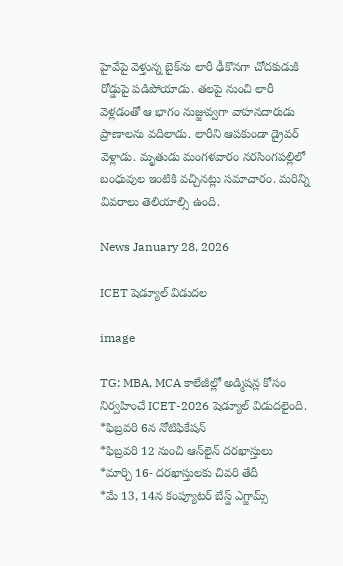హైవేపై వెళ్తున్న బైక్‌ను లారీ ఢీకొనగా చోదకుడుకి రోడ్డుపై పడిపోయాడు. తలపై నుంచి లారీ వెళ్లడంతో ఆ భాగం నుజ్జువ్వగా వాహనదారుడు ప్రాణాలను వదిలాడు. లారీని ఆపకుండా డ్రైవర్ వెళ్లాడు. మృతుడు మంగళవారం నరసింగపల్లిలో బంధువుల ఇంటికి వచ్చినట్లు సమాచారం. మరిన్ని వివరాలు తెలియాల్సి ఉంది.

News January 28, 2026

ICET షెడ్యూల్ విడుదల

image

TG: MBA, MCA కాలేజీల్లో అడ్మిషన్ల కోసం నిర్వహించే ICET-2026 షెడ్యూల్ విడుదలైంది.
*ఫిబ్రవరి 6న నోటిఫికేషన్
*ఫిబ్రవరి 12 నుంచి ఆన్‌లైన్ దరఖాస్తులు
*మార్చి 16- దరఖాస్తులకు చివరి తేదీ
*మే 13, 14న కంప్యూటర్ బేస్డ్ ఎగ్జామ్స్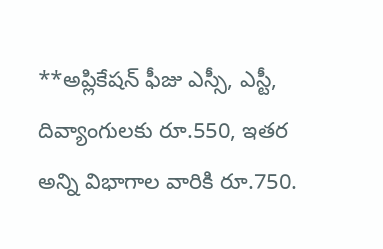**అప్లికేషన్ ఫీజు ఎస్సీ, ఎస్టీ, దివ్యాంగులకు రూ.550, ఇతర అన్ని విభాగాల వారికి రూ.750.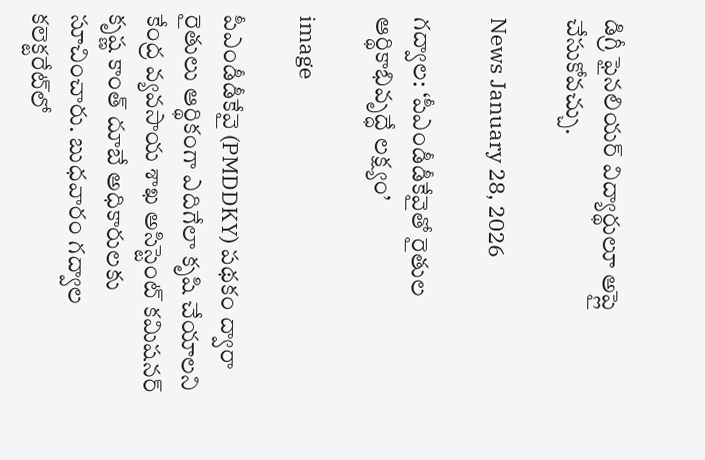డిగ్రీ ఫైనలియర్ విద్యార్థులూ అప్లై చేసుకోవచ్చు.

News January 28, 2026

గద్వాల: ‘పీఎండీడీకేవైతో రైతుల ఆర్థికాభివృద్ధే లక్ష్యం’

image

పీఎండీడీకేవై (PMDDKY) పథకం ద్వారా రైతులు ఆర్థికంగా ఎదిగేలా కృషి చేయాలని కేంద్ర వ్యవసాయ శాఖ అసిస్టెంట్ కమిషనర్ కృష్ణ కాంత్ దూబే అధికారులకు సూచించారు. బుధవారం గద్వాల కలెక్టరేట్‌లో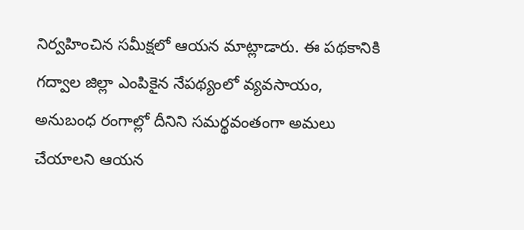నిర్వహించిన సమీక్షలో ఆయన మాట్లాడారు. ఈ పథకానికి గద్వాల జిల్లా ఎంపికైన నేపథ్యంలో వ్యవసాయం, అనుబంధ రంగాల్లో దీనిని సమర్థవంతంగా అమలు చేయాలని ఆయన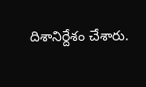దిశానిర్దేశం చేశారు.